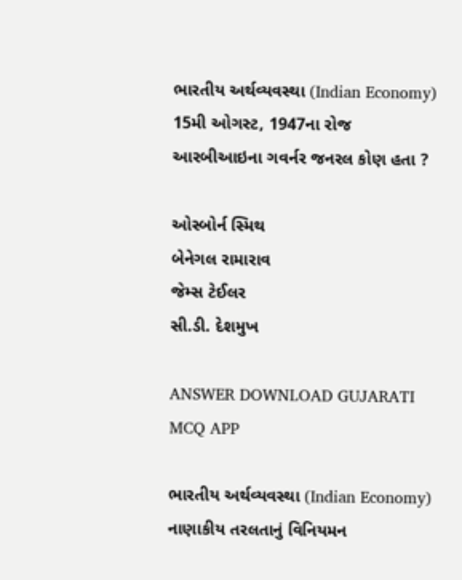ભારતીય અર્થવ્યવસ્થા (Indian Economy)
15મી ઓગસ્ટ, 1947ના રોજ આરબીઆઇના ગવર્નર જનરલ કોણ હતા ?

ઓસ્બોર્ન સ્મિથ
બેનેગલ રામારાવ
જેમ્સ ટેઈલર
સી.ડી. દેશમુખ

ANSWER DOWNLOAD GUJARATI MCQ APP

ભારતીય અર્થવ્યવસ્થા (Indian Economy)
નાણાકીય તરલતાનું વિનિયમન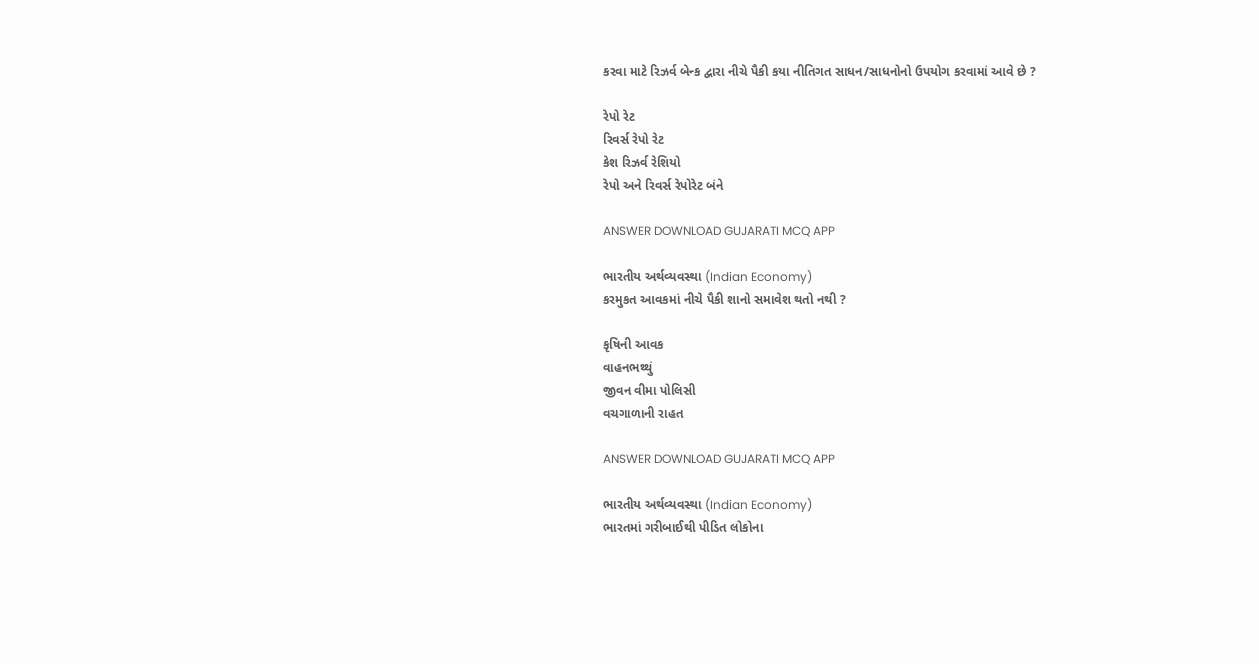કરવા માટે રિઝર્વ બેન્ક દ્વારા નીચે પૈકી કયા નીતિગત સાધન/સાધનોનો ઉપયોગ કરવામાં આવે છે ?

રેપો રેટ
રિવર્સ રેપો રેટ
કેશ રિઝર્વ રેશિયો
રેપો અને રિવર્સ રેપોરેટ બંને

ANSWER DOWNLOAD GUJARATI MCQ APP

ભારતીય અર્થવ્યવસ્થા (Indian Economy)
કરમુકત આવકમાં નીચે પૈકી શાનો સમાવેશ થતો નથી ?

કૃષિની આવક
વાહનભથ્થું
જીવન વીમા પોલિસી
વચગાળાની રાહત

ANSWER DOWNLOAD GUJARATI MCQ APP

ભારતીય અર્થવ્યવસ્થા (Indian Economy)
ભારતમાં ગરીબાઈથી પીડિત લોકોના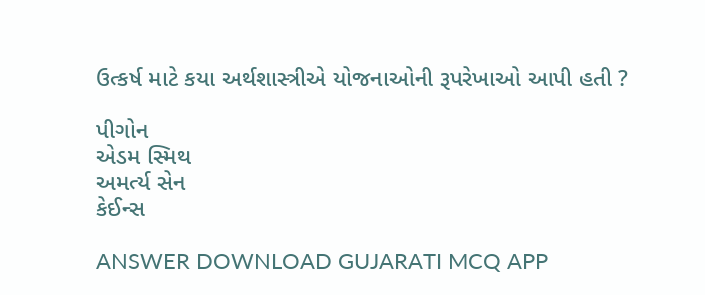ઉત્કર્ષ માટે કયા અર્થશાસ્ત્રીએ યોજનાઓની રૂપરેખાઓ આપી હતી ?

પીગોન
એડમ સ્મિથ
અમર્ત્ય સેન
કેઈન્સ

ANSWER DOWNLOAD GUJARATI MCQ APP